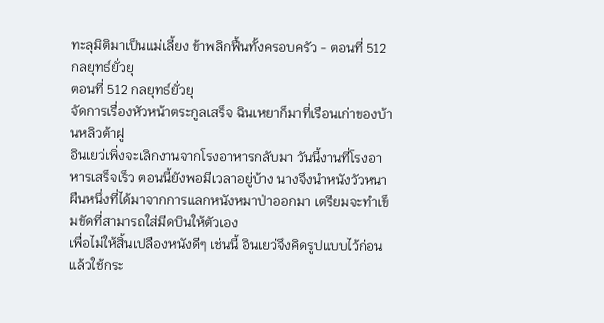ทะลุมิติมาเป็นแม่เลี้ยง ข้าพลิกฟื้นทั้งครอบครัว - ตอนที่ 512 กลยุทธ์ยั่วยุ
ตอนที่ 512 กลยุทธ์ยั่วยุ
จัดการเรื่องหัวหน้าตระกูลเสร็จ ฉินเหยาก็มาที่เรือนเก่าของบ้านหลิวต้าฝู
อินเยว่เพิ่งจะเลิกงานจากโรงอาหารกลับมา วันนี้งานที่โรงอาหารเสร็จเร็ว ตอนนี้ยังพอมีเวลาอยู่บ้าง นางจึงนำหนังวัวหนาผืนหนึ่งที่ได้มาจากการแลกหนังหมาป่าออกมา เตรียมจะทำเข็มขัดที่สามารถใส่มีดบินให้ตัวเอง
เพื่อไม่ให้สิ้นเปลืองหนังดีๆ เช่นนี้ อินเยว่จึงคิดรูปแบบไว้ก่อนแล้วใช้กระ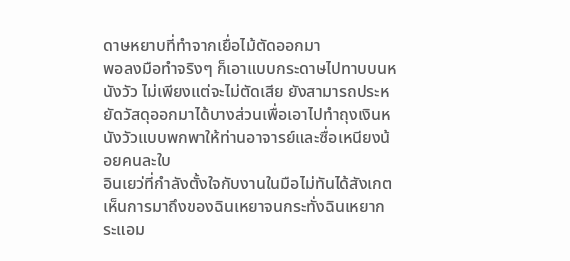ดาษหยาบที่ทำจากเยื่อไม้ตัดออกมา
พอลงมือทำจริงๆ ก็เอาแบบกระดาษไปทาบบนหนังวัว ไม่เพียงแต่จะไม่ตัดเสีย ยังสามารถประหยัดวัสดุออกมาได้บางส่วนเพื่อเอาไปทำถุงเงินหนังวัวแบบพกพาให้ท่านอาจารย์และซื่อเหนียงน้อยคนละใบ
อินเยว่ที่กำลังตั้งใจกับงานในมือไม่ทันได้สังเกตเห็นการมาถึงของฉินเหยาจนกระทั่งฉินเหยากระแอม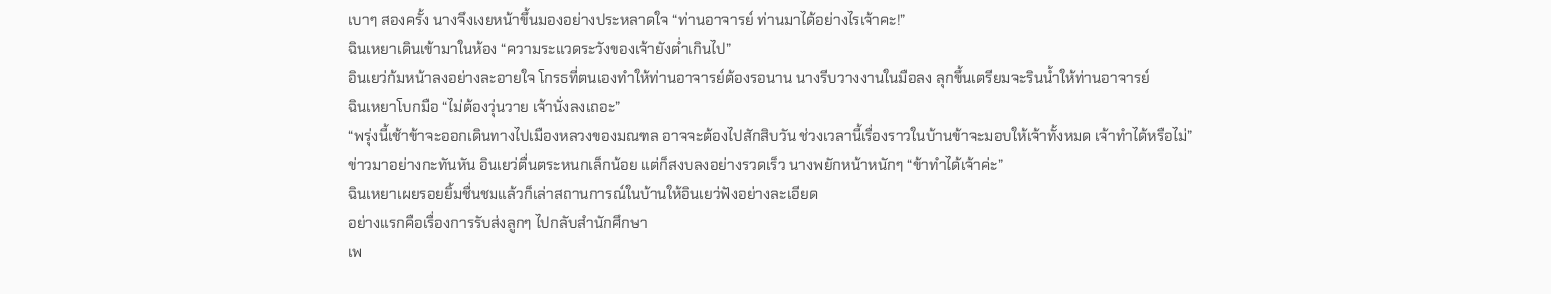เบาๆ สองครั้ง นางจึงเงยหน้าขึ้นมองอย่างประหลาดใจ “ท่านอาจารย์ ท่านมาได้อย่างไรเจ้าคะ!”
ฉินเหยาเดินเข้ามาในห้อง “ความระแวดระวังของเจ้ายังต่ำเกินไป”
อินเยว่ก้มหน้าลงอย่างละอายใจ โกรธที่ตนเองทำให้ท่านอาจารย์ต้องรอนาน นางรีบวางงานในมือลง ลุกขึ้นเตรียมจะรินน้ำให้ท่านอาจารย์
ฉินเหยาโบกมือ “ไม่ต้องวุ่นวาย เจ้านั่งลงเถอะ”
“พรุ่งนี้เช้าข้าจะออกเดินทางไปเมืองหลวงของมณฑล อาจจะต้องไปสักสิบวัน ช่วงเวลานี้เรื่องราวในบ้านข้าจะมอบให้เจ้าทั้งหมด เจ้าทำได้หรือไม่”
ข่าวมาอย่างกะทันหัน อินเยว่ตื่นตระหนกเล็กน้อย แต่ก็สงบลงอย่างรวดเร็ว นางพยักหน้าหนักๆ “ข้าทำได้เจ้าค่ะ”
ฉินเหยาเผยรอยยิ้มชื่นชมแล้วก็เล่าสถานการณ์ในบ้านให้อินเยว่ฟังอย่างละเอียด
อย่างแรกคือเรื่องการรับส่งลูกๆ ไปกลับสำนักศึกษา
เพ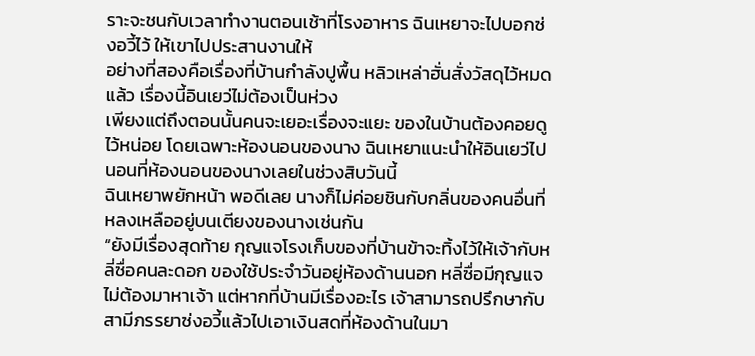ราะจะชนกับเวลาทำงานตอนเช้าที่โรงอาหาร ฉินเหยาจะไปบอกซ่งอวี้ไว้ ให้เขาไปประสานงานให้
อย่างที่สองคือเรื่องที่บ้านกำลังปูพื้น หลิวเหล่าฮั่นสั่งวัสดุไว้หมดแล้ว เรื่องนี้อินเยว่ไม่ต้องเป็นห่วง
เพียงแต่ถึงตอนนั้นคนจะเยอะเรื่องจะแยะ ของในบ้านต้องคอยดูไว้หน่อย โดยเฉพาะห้องนอนของนาง ฉินเหยาแนะนำให้อินเยว่ไปนอนที่ห้องนอนของนางเลยในช่วงสิบวันนี้
ฉินเหยาพยักหน้า พอดีเลย นางก็ไม่ค่อยชินกับกลิ่นของคนอื่นที่หลงเหลืออยู่บนเตียงของนางเช่นกัน
“ยังมีเรื่องสุดท้าย กุญแจโรงเก็บของที่บ้านข้าจะทิ้งไว้ให้เจ้ากับหลี่ซื่อคนละดอก ของใช้ประจำวันอยู่ห้องด้านนอก หลี่ซื่อมีกุญแจไม่ต้องมาหาเจ้า แต่หากที่บ้านมีเรื่องอะไร เจ้าสามารถปรึกษากับสามีภรรยาซ่งอวี้แล้วไปเอาเงินสดที่ห้องด้านในมา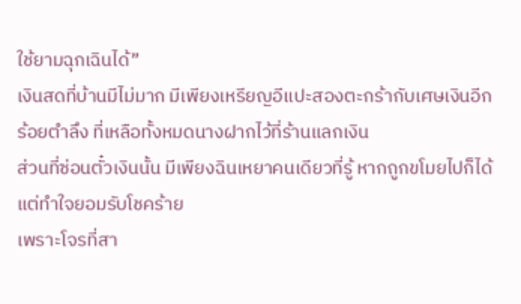ใช้ยามฉุกเฉินได้”
เงินสดที่บ้านมีไม่มาก มีเพียงเหรียญอีแปะสองตะกร้ากับเศษเงินอีกร้อยตำลึง ที่เหลือทั้งหมดนางฝากไว้ที่ร้านแลกเงิน
ส่วนที่ซ่อนตั๋วเงินนั้น มีเพียงฉินเหยาคนเดียวที่รู้ หากถูกขโมยไปก็ได้แต่ทำใจยอมรับโชคร้าย
เพราะโจรที่สา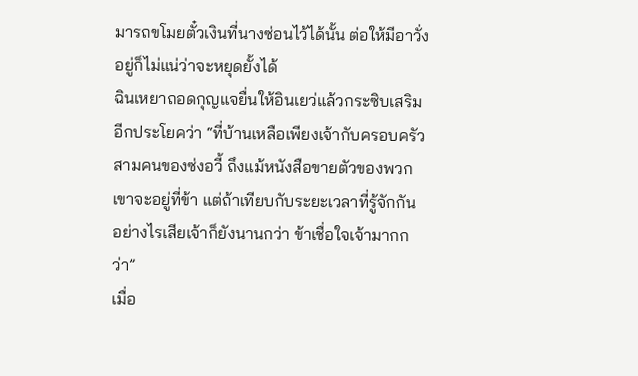มารถขโมยตั๋วเงินที่นางซ่อนไว้ได้นั้น ต่อให้มีอาวั่งอยู่ก็ไม่แน่ว่าจะหยุดยั้งได้
ฉินเหยาถอดกุญแจยื่นให้อินเยว่แล้วกระซิบเสริมอีกประโยคว่า “ที่บ้านเหลือเพียงเจ้ากับครอบครัวสามคนของซ่งอวี้ ถึงแม้หนังสือขายตัวของพวกเขาจะอยู่ที่ข้า แต่ถ้าเทียบกับระยะเวลาที่รู้จักกัน อย่างไรเสียเจ้าก็ยังนานกว่า ข้าเชื่อใจเจ้ามากกว่า”
เมื่อ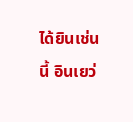ได้ยินเช่นนี้ อินเยว่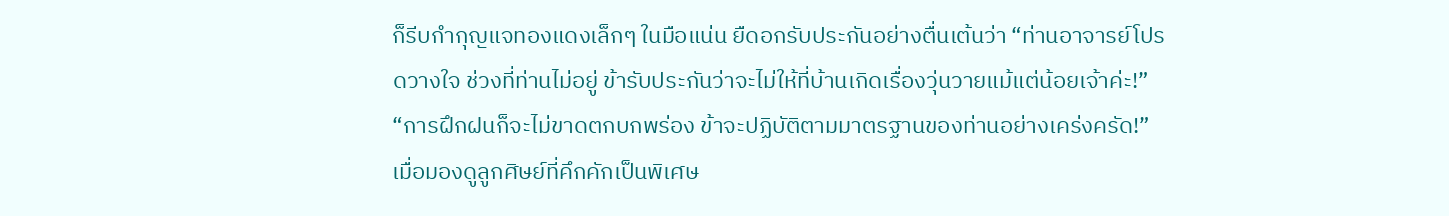ก็รีบกำกุญแจทองแดงเล็กๆ ในมือแน่น ยืดอกรับประกันอย่างตื่นเต้นว่า “ท่านอาจารย์โปรดวางใจ ช่วงที่ท่านไม่อยู่ ข้ารับประกันว่าจะไม่ให้ที่บ้านเกิดเรื่องวุ่นวายแม้แต่น้อยเจ้าค่ะ!”
“การฝึกฝนก็จะไม่ขาดตกบกพร่อง ข้าจะปฏิบัติตามมาตรฐานของท่านอย่างเคร่งครัด!”
เมื่อมองดูลูกศิษย์ที่คึกคักเป็นพิเศษ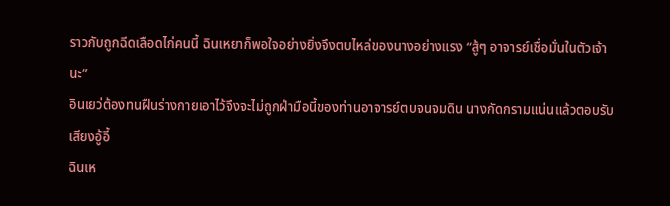ราวกับถูกฉีดเลือดไก่คนนี้ ฉินเหยาก็พอใจอย่างยิ่งจึงตบไหล่ของนางอย่างแรง “สู้ๆ อาจารย์เชื่อมั่นในตัวเจ้านะ”
อินเยว่ต้องทนฝืนร่างกายเอาไว้จึงจะไม่ถูกฝ่ามือนี้ของท่านอาจารย์ตบจนจมดิน นางกัดกรามแน่นแล้วตอบรับเสียงอู้อี้
ฉินเห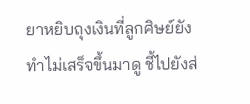ยาหยิบถุงเงินที่ลูกศิษย์ยังทำไม่เสร็จขึ้นมาดู ชี้ไปยังส่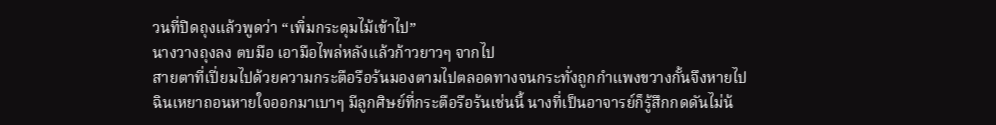วนที่ปิดถุงแล้วพูดว่า “เพิ่มกระดุมไม้เข้าไป”
นางวางถุงลง ตบมือ เอามือไพล่หลังแล้วก้าวยาวๆ จากไป
สายตาที่เปี่ยมไปด้วยความกระตือรือร้นมองตามไปตลอดทางจนกระทั่งถูกกำแพงขวางกั้นจึงหายไป
ฉินเหยาถอนหายใจออกมาเบาๆ มีลูกศิษย์ที่กระตือรือร้นเช่นนี้ นางที่เป็นอาจารย์ก็รู้สึกกดดันไม่น้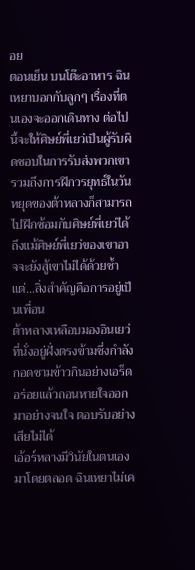อย
ตอนเย็น บนโต๊ะอาหาร ฉินเหยาบอกกับลูกๆ เรื่องที่ตนเองจะออกเดินทาง ต่อไปนี้จะให้ศิษย์พี่เยว่เป็นผู้รับผิดชอบในการรับส่งพวกเขา
รวมถึงการฝึกวรยุทธ์ในวันหยุดของต้าหลางก็สามารถไปฝึกซ้อมกับศิษย์พี่เยว่ได้
ถึงแม้ศิษย์พี่เยว่ของเขาอาจจะยังสู้เขาไม่ได้ด้วยซ้ำ แต่…สิ่งสำคัญคือการอยู่เป็นเพื่อน
ต้าหลางเหลือบมองอินเยว่ที่นั่งอยู่ฝั่งตรงข้ามซึ่งกำลังกอดชามข้าวกินอย่างเอร็ดอร่อยแล้วถอนหายใจออกมาอย่างจนใจ ตอบรับอย่างเสียไม่ได้
เอ้อร์หลางมีวินัยในตนเองมาโดยตลอด ฉินเหยาไม่เค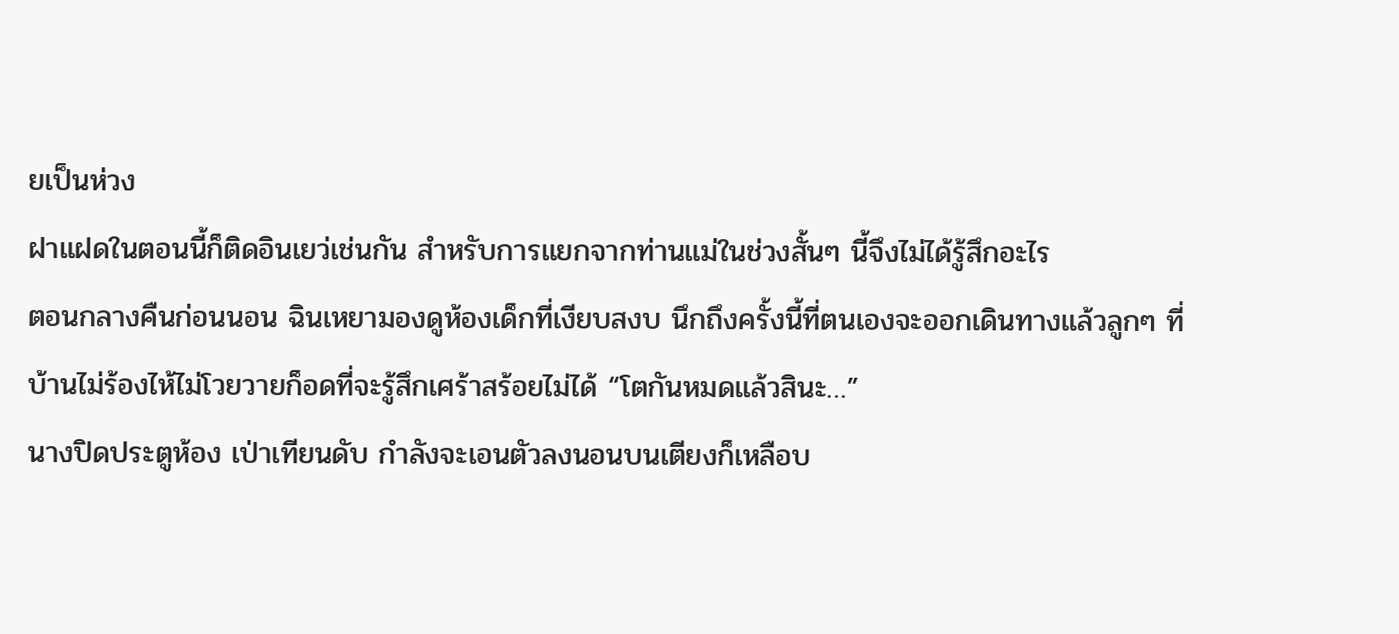ยเป็นห่วง
ฝาแฝดในตอนนี้ก็ติดอินเยว่เช่นกัน สำหรับการแยกจากท่านแม่ในช่วงสั้นๆ นี้จึงไม่ได้รู้สึกอะไร
ตอนกลางคืนก่อนนอน ฉินเหยามองดูห้องเด็กที่เงียบสงบ นึกถึงครั้งนี้ที่ตนเองจะออกเดินทางแล้วลูกๆ ที่บ้านไม่ร้องไห้ไม่โวยวายก็อดที่จะรู้สึกเศร้าสร้อยไม่ได้ “โตกันหมดแล้วสินะ…”
นางปิดประตูห้อง เป่าเทียนดับ กำลังจะเอนตัวลงนอนบนเตียงก็เหลือบ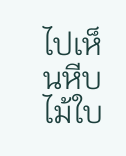ไปเห็นหีบไม้ใบ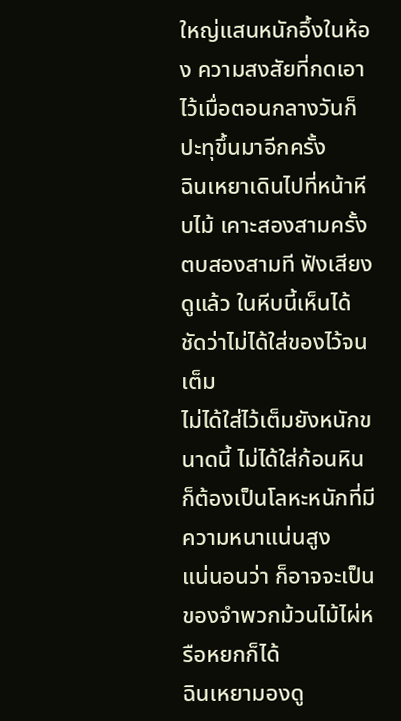ใหญ่แสนหนักอึ้งในห้อง ความสงสัยที่กดเอาไว้เมื่อตอนกลางวันก็ปะทุขึ้นมาอีกครั้ง
ฉินเหยาเดินไปที่หน้าหีบไม้ เคาะสองสามครั้ง ตบสองสามที ฟังเสียงดูแล้ว ในหีบนี้เห็นได้ชัดว่าไม่ได้ใส่ของไว้จนเต็ม
ไม่ได้ใส่ไว้เต็มยังหนักขนาดนี้ ไม่ได้ใส่ก้อนหินก็ต้องเป็นโลหะหนักที่มีความหนาแน่นสูง
แน่นอนว่า ก็อาจจะเป็นของจำพวกม้วนไม้ไผ่หรือหยกก็ได้
ฉินเหยามองดู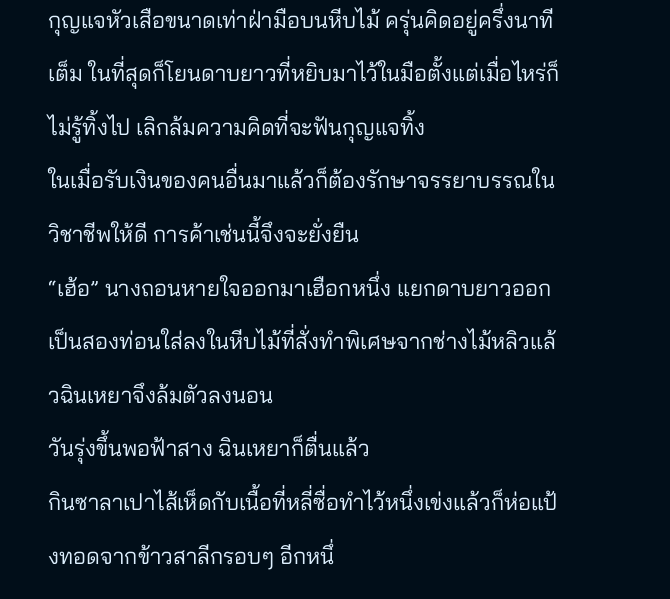กุญแจหัวเสือขนาดเท่าฝ่ามือบนหีบไม้ ครุ่นคิดอยู่ครึ่งนาทีเต็ม ในที่สุดก็โยนดาบยาวที่หยิบมาไว้ในมือตั้งแต่เมื่อไหร่ก็ไม่รู้ทิ้งไป เลิกล้มความคิดที่จะฟันกุญแจทิ้ง
ในเมื่อรับเงินของคนอื่นมาแล้วก็ต้องรักษาจรรยาบรรณในวิชาชีพให้ดี การค้าเช่นนี้จึงจะยั่งยืน
“เฮ้อ” นางถอนหายใจออกมาเฮือกหนึ่ง แยกดาบยาวออกเป็นสองท่อนใส่ลงในหีบไม้ที่สั่งทำพิเศษจากช่างไม้หลิวแล้วฉินเหยาจึงล้มตัวลงนอน
วันรุ่งขึ้นพอฟ้าสาง ฉินเหยาก็ตื่นแล้ว
กินซาลาเปาไส้เห็ดกับเนื้อที่หลี่ซื่อทำไว้หนึ่งเข่งแล้วก็ห่อแป้งทอดจากข้าวสาลีกรอบๆ อีกหนึ่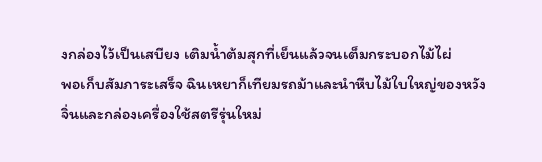งกล่องไว้เป็นเสบียง เติมน้ำต้มสุกที่เย็นแล้วจนเต็มกระบอกไม้ไผ่
พอเก็บสัมภาระเสร็จ ฉินเหยาก็เทียมรถม้าและนำหีบไม้ใบใหญ่ของหวังจิ่นและกล่องเครื่องใช้สตรีรุ่นใหม่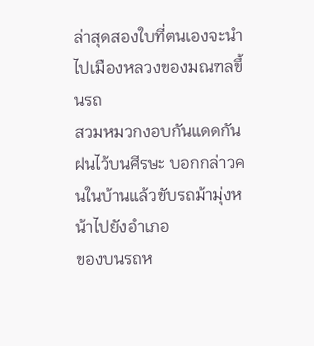ล่าสุดสองใบที่ตนเองจะนำไปเมืองหลวงของมณฑลขึ้นรถ
สวมหมวกงอบกันแดดกันฝนไว้บนศีรษะ บอกกล่าวคนในบ้านแล้วขับรถม้ามุ่งหน้าไปยังอำเภอ
ของบนรถห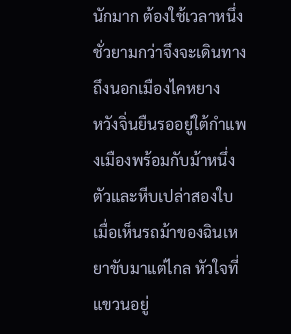นักมาก ต้องใช้เวลาหนึ่งชั่วยามกว่าจึงจะเดินทางถึงนอกเมืองไคหยาง
หวังจิ่นยืนรออยู่ใต้กำแพงเมืองพร้อมกับม้าหนึ่งตัวและหีบเปล่าสองใบ
เมื่อเห็นรถม้าของฉินเหยาขับมาแต่ไกล หัวใจที่แขวนอยู่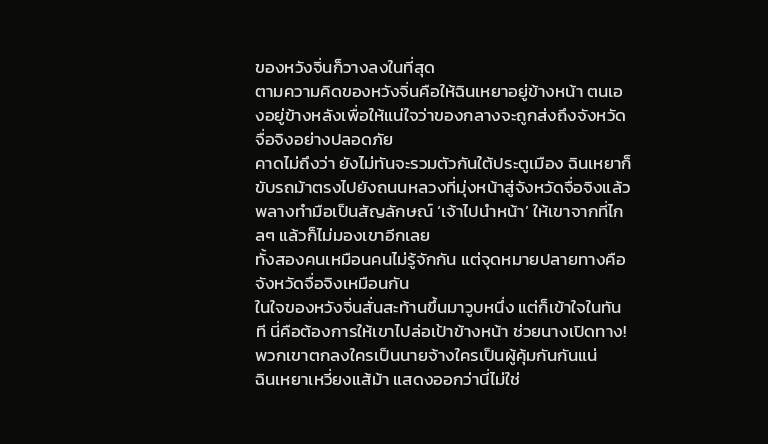ของหวังจิ่นก็วางลงในที่สุด
ตามความคิดของหวังจิ่นคือให้ฉินเหยาอยู่ข้างหน้า ตนเองอยู่ข้างหลังเพื่อให้แน่ใจว่าของกลางจะถูกส่งถึงจังหวัดจื่อจิงอย่างปลอดภัย
คาดไม่ถึงว่า ยังไม่ทันจะรวมตัวกันใต้ประตูเมือง ฉินเหยาก็ขับรถม้าตรงไปยังถนนหลวงที่มุ่งหน้าสู่จังหวัดจื่อจิงแล้ว
พลางทำมือเป็นสัญลักษณ์ ‘เจ้าไปนำหน้า’ ให้เขาจากที่ไกลๆ แล้วก็ไม่มองเขาอีกเลย
ทั้งสองคนเหมือนคนไม่รู้จักกัน แต่จุดหมายปลายทางคือจังหวัดจื่อจิงเหมือนกัน
ในใจของหวังจิ่นสั่นสะท้านขึ้นมาวูบหนึ่ง แต่ก็เข้าใจในทันที นี่คือต้องการให้เขาไปล่อเป้าข้างหน้า ช่วยนางเปิดทาง!
พวกเขาตกลงใครเป็นนายจ้างใครเป็นผู้คุ้มกันกันแน่
ฉินเหยาเหวี่ยงแส้ม้า แสดงออกว่านี่ไม่ใช่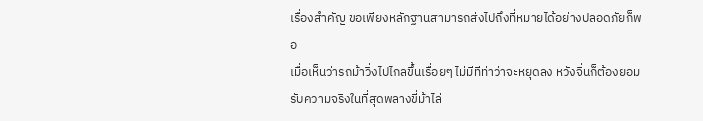เรื่องสำคัญ ขอเพียงหลักฐานสามารถส่งไปถึงที่หมายได้อย่างปลอดภัยก็พอ
เมื่อเห็นว่ารถม้าวิ่งไปไกลขึ้นเรื่อยๆ ไม่มีทีท่าว่าจะหยุดลง หวังจิ่นก็ต้องยอมรับความจริงในที่สุดพลางขี่ม้าไล่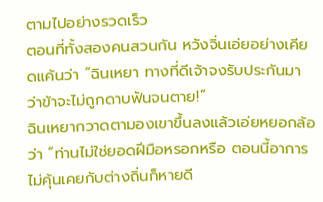ตามไปอย่างรวดเร็ว
ตอนที่ทั้งสองคนสวนกัน หวังจิ่นเอ่ยอย่างเคียดแค้นว่า “ฉินเหยา ทางที่ดีเจ้าจงรับประกันมาว่าข้าจะไม่ถูกดาบฟันจนตาย!”
ฉินเหยากวาดตามองเขาขึ้นลงแล้วเอ่ยหยอกล้อว่า “ท่านไม่ใช่ยอดฝีมือหรอกหรือ ตอนนี้อาการไม่คุ้นเคยกับต่างถิ่นก็หายดี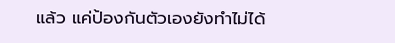แล้ว แค่ป้องกันตัวเองยังทำไม่ได้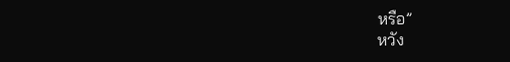หรือ”
หวัง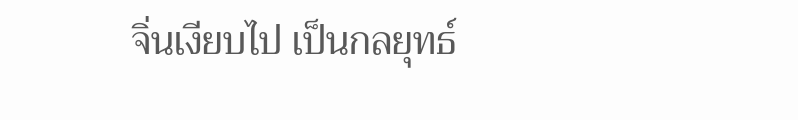จิ่นเงียบไป เป็นกลยุทธ์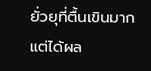ยั่วยุที่ตื้นเขินมาก แต่ได้ผล